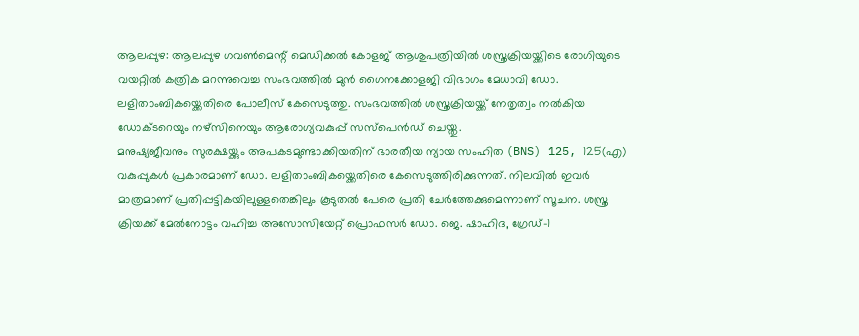ആലപ്പുഴ: ആലപ്പുഴ ഗവൺമെന്റ് മെഡിക്കൽ കോളജ് ആശുപത്രിയിൽ ശസ്ത്രക്രിയയ്ക്കിടെ രോഗിയുടെ വയറ്റിൽ കത്രിക മറന്നുവെച്ച സംഭവത്തിൽ മുൻ ഗൈനക്കോളജി വിഭാഗം മേധാവി ഡോ. ലളിതാംബികയ്ക്കെതിരെ പോലീസ് കേസെടുത്തു. സംഭവത്തിൽ ശസ്ത്രക്രിയയ്ക്ക് നേതൃത്വം നൽകിയ ഡോക്ടറെയും നഴ്സിനെയും ആരോഗ്യവകുപ്പ് സസ്പെൻഡ് ചെയ്തു.
മനുഷ്യജീവനും സുരക്ഷയ്ക്കും അപകടമുണ്ടാക്കിയതിന് ഭാരതീയ ന്യായ സംഹിത (BNS) 125, 125(എ) വകുപ്പുകൾ പ്രകാരമാണ് ഡോ. ലളിതാംബികയ്ക്കെതിരെ കേസെടുത്തിരിക്കുന്നത്. നിലവിൽ ഇവർ മാത്രമാണ് പ്രതിപ്പട്ടികയിലുള്ളതെങ്കിലും കൂടുതൽ പേരെ പ്രതി ചേർത്തേക്കുമെന്നാണ് സൂചന. ശസ്ത്ര ക്രിയക്ക് മേൽനോട്ടം വഹിച്ച അസോസിയേറ്റ് പ്രൊഫസർ ഡോ. ജെ. ഷാഹിദ, ഗ്രേഡ്-1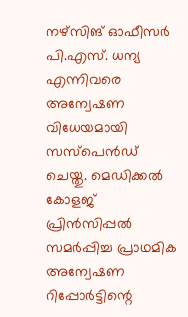നഴ്സിങ് ഓഫീസർ പി.എസ്. ധന്യ എന്നിവരെ അന്വേഷണ വിധേയമായി സസ്പെൻഡ് ചെയ്തു. മെഡിക്കൽ കോളജ് പ്രിൻസിപ്പൽ സമർപ്പിച്ച പ്രാഥമിക അന്വേഷണ റിപ്പോർട്ടിന്റെ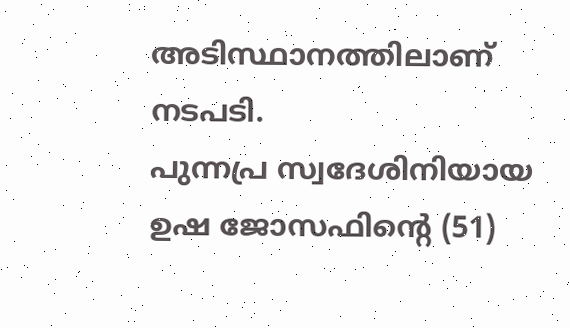അടിസ്ഥാനത്തിലാണ് നടപടി.
പുന്നപ്ര സ്വദേശിനിയായ ഉഷ ജോസഫിന്റെ (51)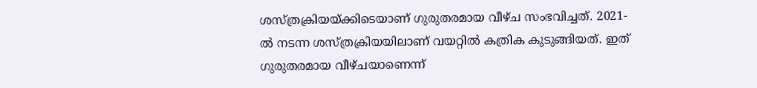ശസ്ത്രക്രിയയ്ക്കിടെയാണ് ഗുരുതരമായ വീഴ്ച സംഭവിച്ചത്. 2021-ൽ നടന്ന ശസ്ത്രക്രിയയിലാണ് വയറ്റിൽ കത്രിക കുടുങ്ങിയത്. ഇത് ഗുരുതരമായ വീഴ്ചയാണെന്ന്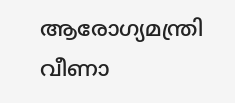ആരോഗ്യമന്ത്രി വീണാ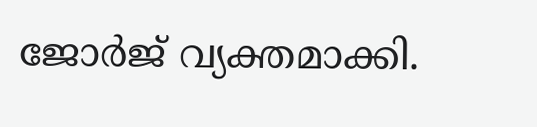ജോർജ് വ്യക്തമാക്കി.